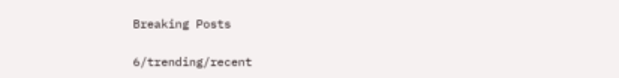Breaking Posts

6/trending/recent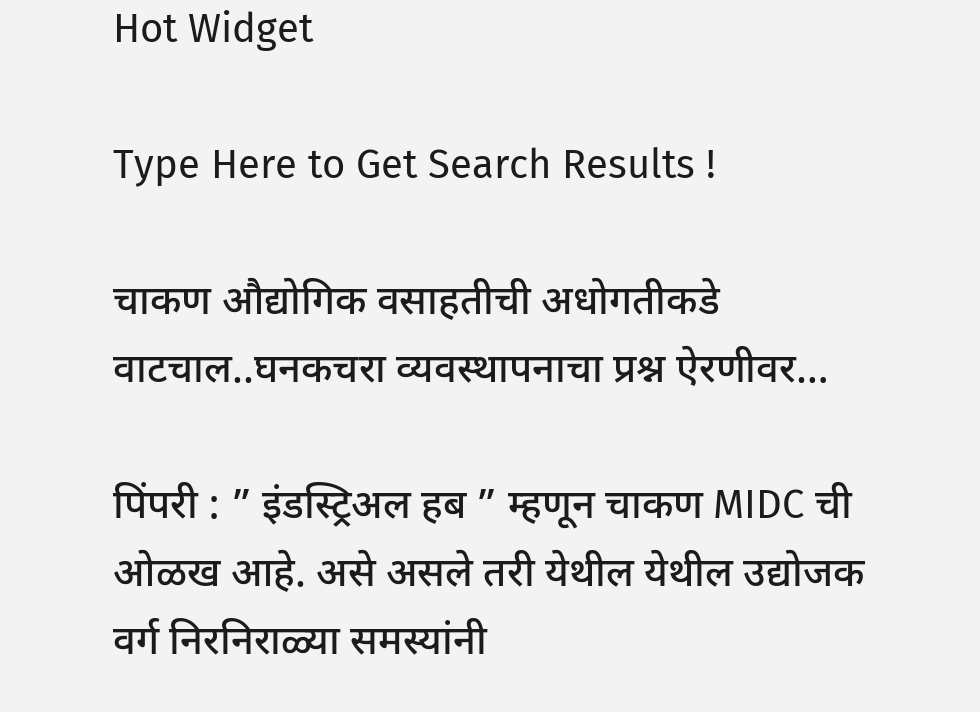Hot Widget

Type Here to Get Search Results !

चाकण औद्योगिक वसाहतीची अधोगतीकडे वाटचाल..घनकचरा व्यवस्थापनाचा प्रश्न ऐरणीवर…

पिंपरी : ” इंडस्ट्रिअल हब ” म्हणून चाकण MIDC ची ओळख आहे. असे असले तरी येथील येथील उद्योजक वर्ग निरनिराळ्या समस्यांनी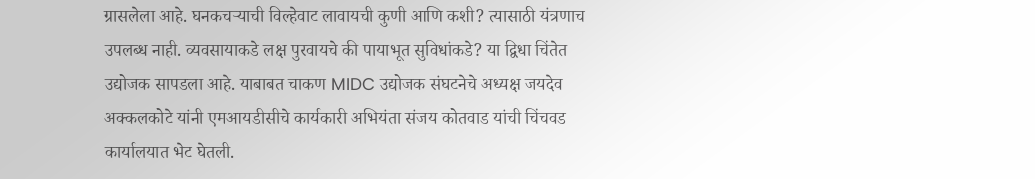ग्रासलेला आहे. घनकचऱ्याची विल्हेवाट लावायची कुणी आणि कशी? त्यासाठी यंत्रणाच उपलब्ध नाही. व्यवसायाकडे लक्ष पुरवायचे की पायाभूत सुविधांकडे? या द्विधा चिंतेत उद्योजक सापडला आहे. याबाबत चाकण MIDC उद्योजक संघटनेचे अध्यक्ष जयदेव अक्कलकोटे यांनी एमआयडीसीचे कार्यकारी अभियंता संजय कोतवाड यांची चिंचवड कार्यालयात भेट घेतली.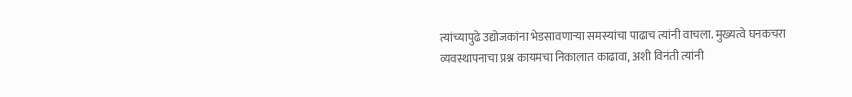त्यांच्यापुढे उद्योजकांना भेडसावणाऱ्या समस्यांचा पाढाच त्यांनी वाचला. मुख्यत्वे घनकचरा व्यवस्थापनाचा प्रश्न कायमचा निकालात काढावा, अशी विनंती त्यांनी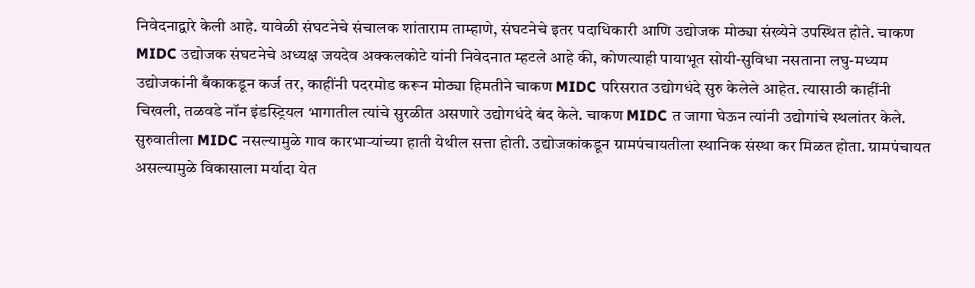निवेदनाद्वारे केली आहे. यावेळी संघटनेचे संचालक शांताराम ताम्हाणे, संघटनेचे इतर पदाधिकारी आणि उद्योजक मोठ्या संख्येने उपस्थित होते. चाकण MIDC उद्योजक संघटनेचे अध्यक्ष जयदेव अक्कलकोटे यांनी निवेदनात म्हटले आहे की, कोणत्याही पायाभूत सोयी-सुविधा नसताना लघु-मध्यम उद्योजकांनी बँकाकडून कर्ज तर, काहींनी पदरमोड करून मोठ्या हिमतीने चाकण MIDC परिसरात उद्योगधंदे सुरु केलेले आहेत. त्यासाठी काहींनी चिखली, तळवडे नॉन इंडस्ट्रियल भागातील त्यांचे सुरळीत असणारे उद्योगधंदे बंद केले. चाकण MIDC त जागा घेऊन त्यांनी उद्योगांचे स्थलांतर केले. सुरुवातीला MIDC नसल्यामुळे गाव कारभाऱ्यांच्या हाती येथील सत्ता होती. उद्योजकांकडून ग्रामपंचायतीला स्थानिक संस्था कर मिळत होता. ग्रामपंचायत असल्यामुळे विकासाला मर्यादा येत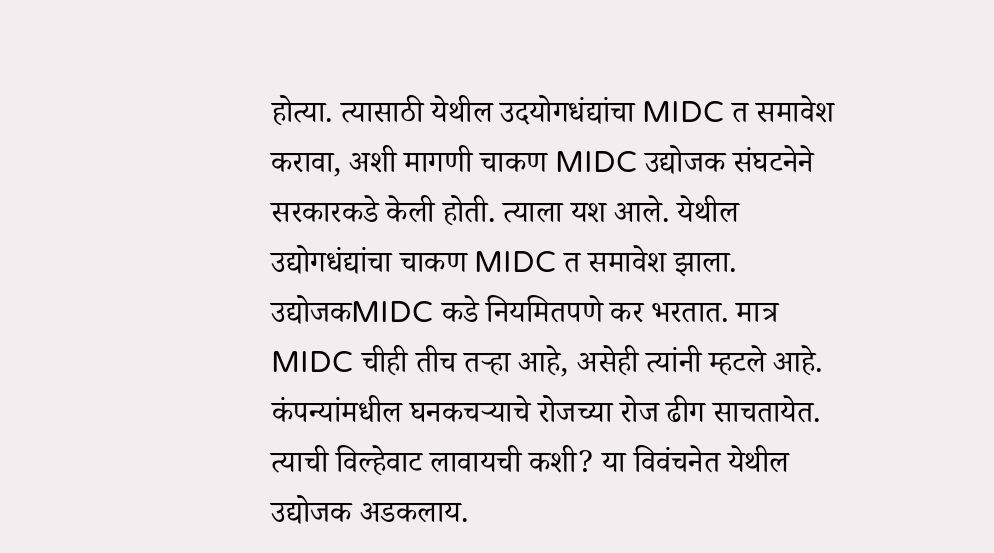होत्या. त्यासाठी येथील उदयोगधंद्यांचा MIDC त समावेश करावा, अशी मागणी चाकण MIDC उद्योजक संघटनेने सरकारकडे केली होती. त्याला यश आले. येथील उद्योगधंद्यांचा चाकण MIDC त समावेश झाला. उद्योजकMIDC कडे नियमितपणे कर भरतात. मात्र MIDC चीही तीच तऱ्हा आहे, असेही त्यांनी म्हटले आहे. कंपन्यांमधील घनकचऱ्याचे रोजच्या रोज ढीग साचतायेत. त्याची विल्हेवाट लावायची कशी? या विवंचनेत येथील उद्योजक अडकलाय.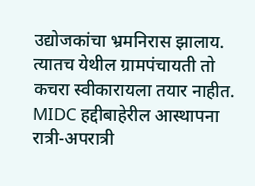उद्योजकांचा भ्रमनिरास झालाय. त्यातच येथील ग्रामपंचायती तो कचरा स्वीकारायला तयार नाहीत. MIDC हद्दीबाहेरील आस्थापना रात्री-अपरात्री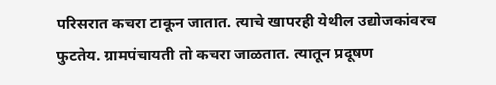परिसरात कचरा टाकून जातात. त्याचे खापरही येथील उद्योजकांवरच फुटतेय. ग्रामपंचायती तो कचरा जाळतात. त्यातून प्रदूषण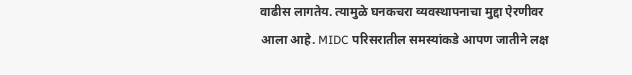वाढीस लागतेय. त्यामुळे घनकचरा व्यवस्थापनाचा मुद्दा ऐरणीवर आला आहे. MIDC परिसरातील समस्यांकडे आपण जातीने लक्ष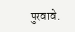पुरवावे.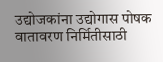उद्योजकांना उद्योगास पोषक वातावरण निर्मितीसाठी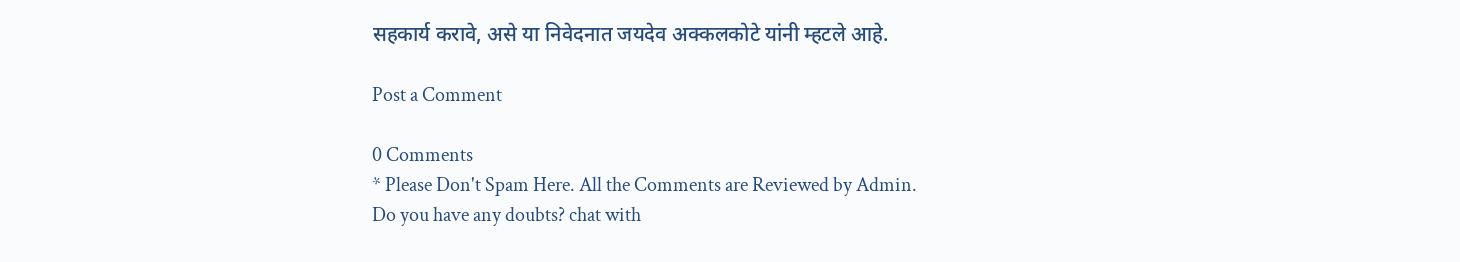सहकार्य करावे, असे या निवेदनात जयदेव अक्कलकोटे यांनी म्हटले आहे.

Post a Comment

0 Comments
* Please Don't Spam Here. All the Comments are Reviewed by Admin.
Do you have any doubts? chat with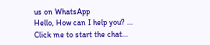us on WhatsApp
Hello, How can I help you? ...
Click me to start the chat...